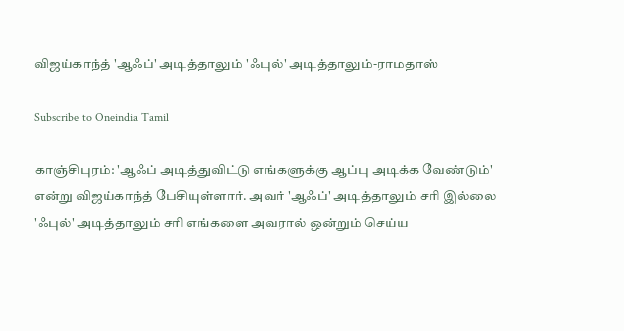விஜய்காந்த் 'ஆஃப்' அடித்தாலும் 'ஃபுல்' அடித்தாலும்-ராமதாஸ்

Subscribe to Oneindia Tamil

காஞ்சிபுரம்: 'ஆஃப் அடித்துவிட்டு எங்களுக்கு ஆப்பு அடிக்க வேண்டும்' என்று விஜய்காந்த் பேசியுள்ளார். அவர் 'ஆஃப்' அடித்தாலும் சரி இல்லை 'ஃபுல்' அடித்தாலும் சரி எங்களை அவரால் ஒன்றும் செய்ய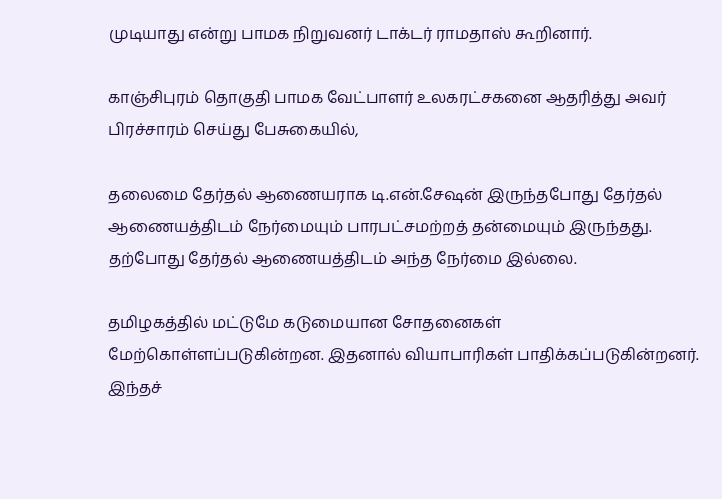முடியாது என்று பாமக நிறுவனர் டாக்டர் ராமதாஸ் கூறினார்.

காஞ்சிபுரம் தொகுதி பாமக வேட்பாளர் உலகரட்சகனை ஆதரித்து அவர் பிரச்சாரம் செய்து பேசுகையில்,

தலைமை தேர்தல் ஆணையராக டி.என்.சேஷன் இருந்தபோது தேர்தல் ஆணையத்திடம் நேர்மையும் பாரபட்சமற்றத் தன்மையும் இருந்தது. தற்போது தேர்தல் ஆணையத்திடம் அந்த நேர்மை இல்லை.

தமிழகத்தில் மட்டுமே கடுமையான சோதனைகள் மேற்கொள்ளப்படுகின்றன. இதனால் வியாபாரிகள் பாதிக்கப்படுகின்றனர். இந்தச்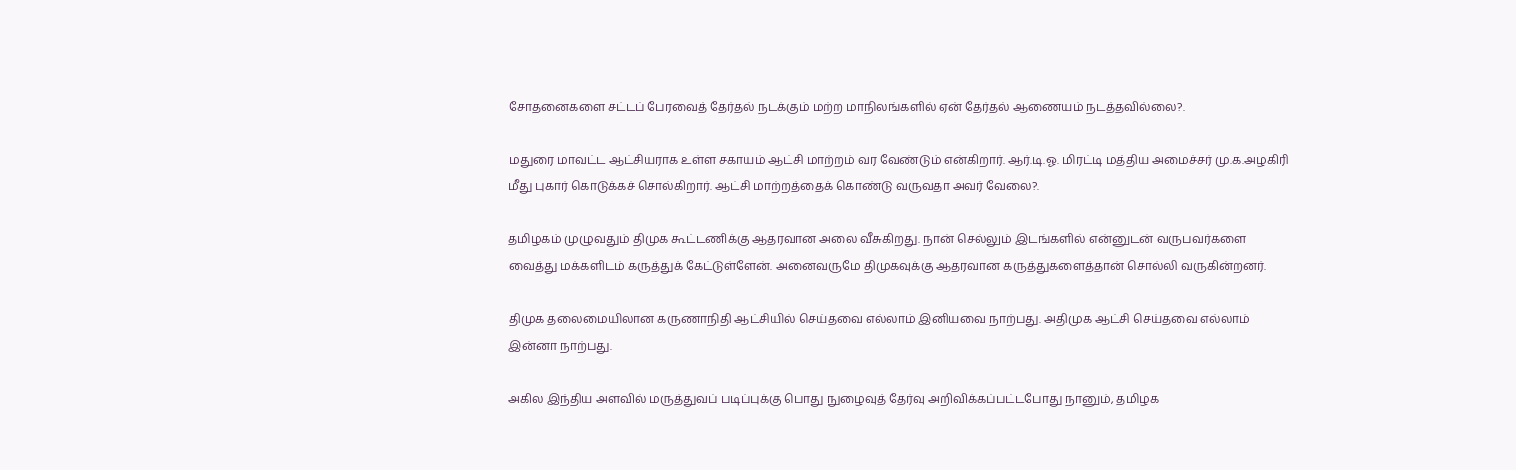சோதனைகளை சட்டப் பேரவைத் தேர்தல் நடக்கும் மற்ற மாநிலங்களில் ஏன் தேர்தல் ஆணையம் நடத்தவில்லை?.

மதுரை மாவட்ட ஆட்சியராக உள்ள சகாயம் ஆட்சி மாற்றம் வர வேண்டும் என்கிறார். ஆர்.டி.ஓ. மிரட்டி மத்திய அமைச்சர் மு.க.அழகிரி மீது புகார் கொடுக்கச் சொல்கிறார். ஆட்சி மாற்றத்தைக் கொண்டு வருவதா அவர் வேலை?.

தமிழகம் முழுவதும் திமுக கூட்டணிக்கு ஆதரவான அலை வீசுகிறது. நான் செல்லும் இடங்களில் என்னுடன் வருபவர்களை வைத்து மக்களிடம் கருத்துக் கேட்டுள்ளேன். அனைவருமே திமுகவுக்கு ஆதரவான கருத்துகளைத்தான் சொல்லி வருகின்றனர்.

திமுக தலைமையிலான கருணாநிதி ஆட்சியில் செய்தவை எல்லாம் இனியவை நாற்பது. அதிமுக ஆட்சி செய்தவை எல்லாம் இன்னா நாற்பது.

அகில இந்திய அளவில் மருத்துவப் படிப்புக்கு பொது நுழைவுத் தேர்வு அறிவிக்கப்பட்டபோது நானும், தமிழக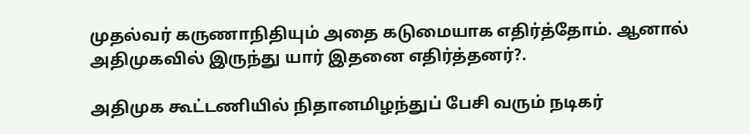முதல்வர் கருணாநிதியும் அதை கடுமையாக எதிர்த்தோம். ஆனால் அதிமுகவில் இருந்து யார் இதனை எதிர்த்தனர்?.

அதிமுக கூட்டணியில் நிதானமிழந்துப் பேசி வரும் நடிகர்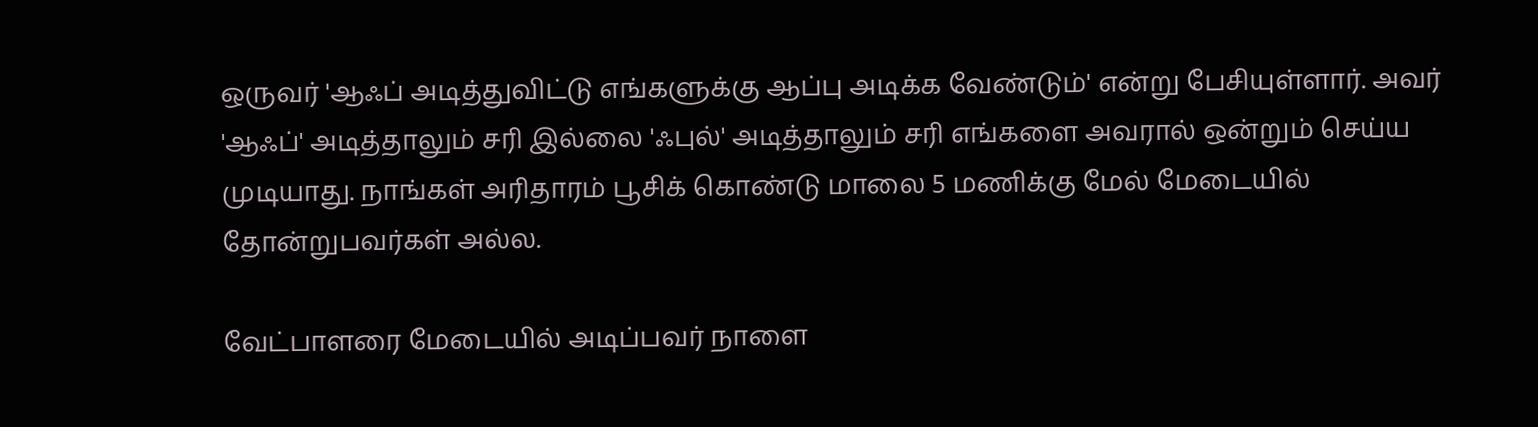ஒருவர் 'ஆஃப் அடித்துவிட்டு எங்களுக்கு ஆப்பு அடிக்க வேண்டும்' என்று பேசியுள்ளார். அவர் 'ஆஃப்' அடித்தாலும் சரி இல்லை 'ஃபுல்' அடித்தாலும் சரி எங்களை அவரால் ஒன்றும் செய்ய முடியாது. நாங்கள் அரிதாரம் பூசிக் கொண்டு மாலை 5 மணிக்கு மேல் மேடையில் தோன்றுபவர்கள் அல்ல.

வேட்பாளரை மேடையில் அடிப்பவர் நாளை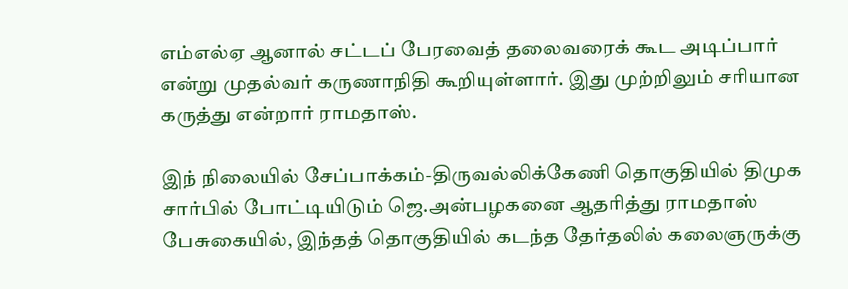எம்எல்ஏ ஆனால் சட்டப் பேரவைத் தலைவரைக் கூட அடிப்பார் என்று முதல்வர் கருணாநிதி கூறியுள்ளார். இது முற்றிலும் சரியான கருத்து என்றார் ராமதாஸ்.

இந் நிலையில் சேப்பாக்கம்-திருவல்லிக்கேணி தொகுதியில் திமுக சார்பில் போட்டியிடும் ஜெ.அன்பழகனை ஆதரித்து ராமதாஸ் பேசுகையில், இந்தத் தொகுதியில் கடந்த தேர்தலில் கலைஞருக்கு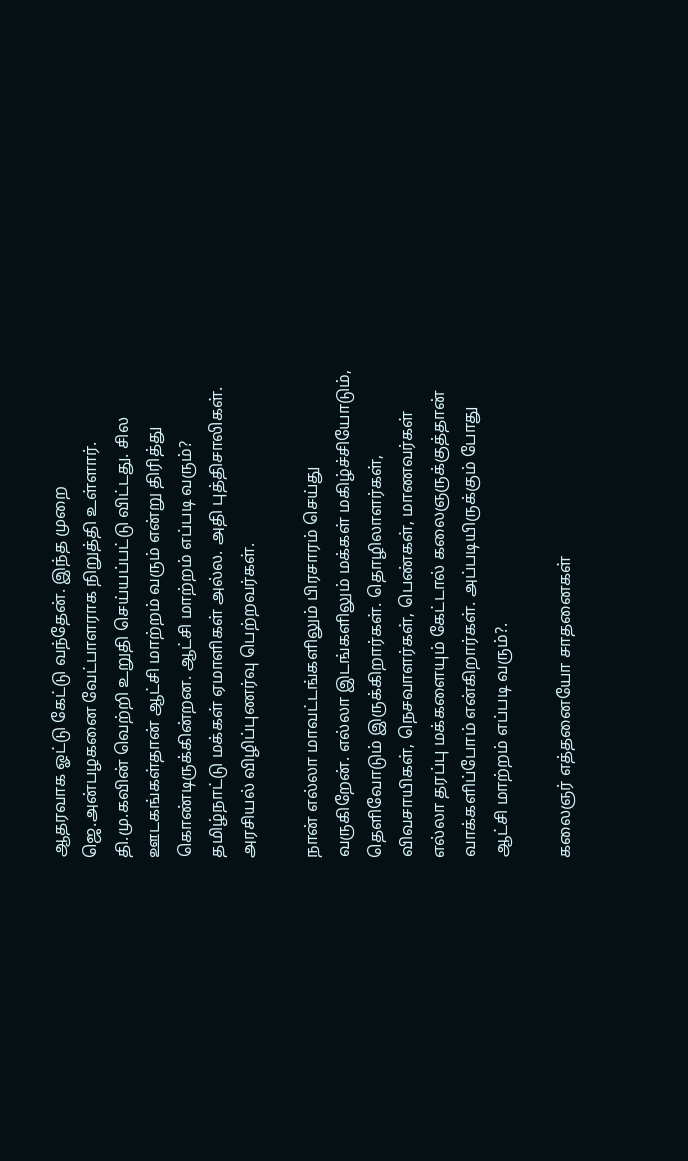ஆதரவாக ஓட்டு கேட்டு வந்தேன். இந்த முறை ஜெ.அன்பழகனை வேட்பாளராக நிறுத்தி உள்ளார். தி.மு.கவின் வெற்றி உறுதி செய்யப்பட்டு விட்டது. சில ஊடகங்கள்தான் ஆட்சி மாற்றம் வரும் என்று திரித்து கொண்டிருக்கின்றன. ஆட்சி மாற்றம் எப்படி வரும்? தமிழ்நாட்டு மக்கள் ஏமாளிகள் அல்ல. அதி புத்திசாலிகள். அரசியல் விழிப்புணர்வு பெற்றவர்கள்.

நான் எல்லா மாவட்டங்களிலும் பிரசாரம் செய்து வருகிறேன். எல்லா இடங்களிலும் மக்கள் மகிழ்ச்சியோடும், தெளிவோடும் இருக்கிறார்கள். தொழிலாளர்கள், விவசாயிகள், நெசவாளர்கள், பெண்கள், மாணவர்கள் எல்லா தரப்பு மக்களையும் கேட்டால் கலைஞருக்குத்தான் வாக்களிப்போம் என்கிறார்கள். அப்படியிருக்கும் போது ஆட்சி மாற்றம் எப்படி வரும்?.

கலைஞர் எத்தனையோ சாதனைகள்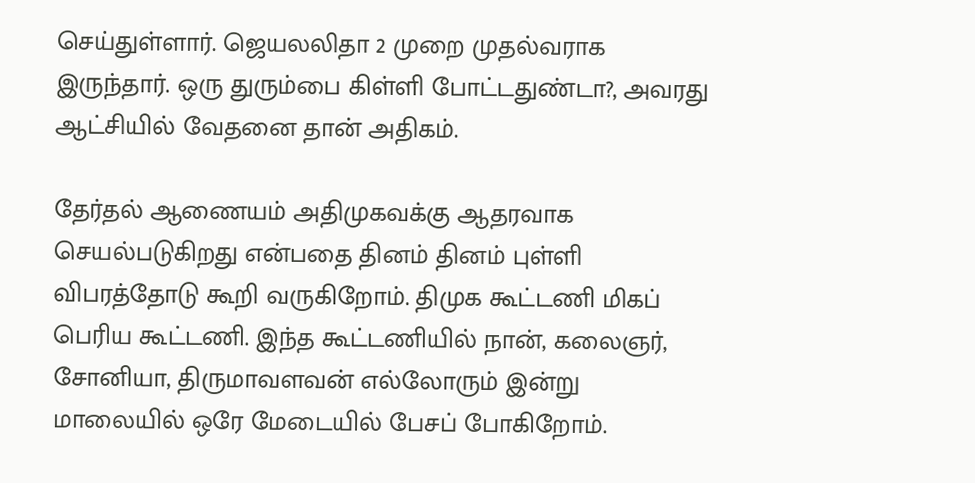செய்துள்ளார். ஜெயலலிதா 2 முறை முதல்வராக இருந்தார். ஒரு துரும்பை கிள்ளி போட்டதுண்டா?, அவரது ஆட்சியில் வேதனை தான் அதிகம்.

தேர்தல் ஆணையம் அதிமுகவக்கு ஆதரவாக செயல்படுகிறது என்பதை தினம் தினம் புள்ளி விபரத்தோடு கூறி வருகிறோம். திமுக கூட்டணி மிகப் பெரிய கூட்டணி. இந்த கூட்டணியில் நான், கலைஞர், சோனியா, திருமாவளவன் எல்லோரும் இன்று மாலையில் ஒரே மேடையில் பேசப் போகிறோம்.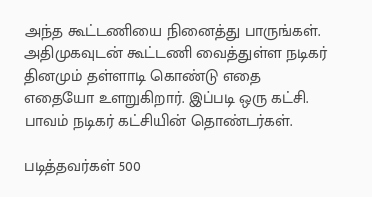அந்த கூட்டணியை நினைத்து பாருங்கள். அதிமுகவுடன் கூட்டணி வைத்துள்ள நடிகர் தினமும் தள்ளாடி கொண்டு எதை எதையோ உளறுகிறார். இப்படி ஒரு கட்சி. பாவம் நடிகர் கட்சியின் தொண்டர்கள்.

படித்தவர்கள் 500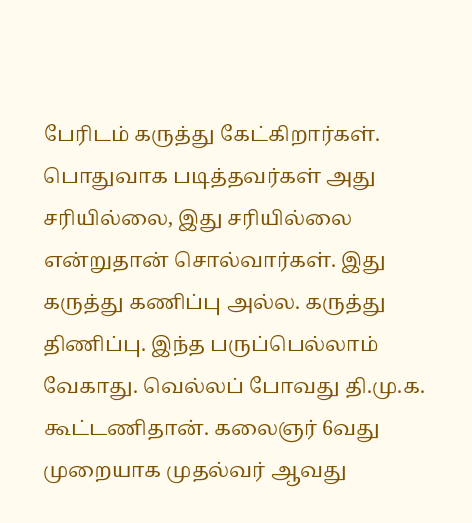பேரிடம் கருத்து கேட்கிறார்கள். பொதுவாக படித்தவர்கள் அது சரியில்லை, இது சரியில்லை என்றுதான் சொல்வார்கள். இது கருத்து கணிப்பு அல்ல. கருத்து திணிப்பு. இந்த பருப்பெல்லாம் வேகாது. வெல்லப் போவது தி.மு.க. கூட்டணிதான். கலைஞர் 6வது முறையாக முதல்வர் ஆவது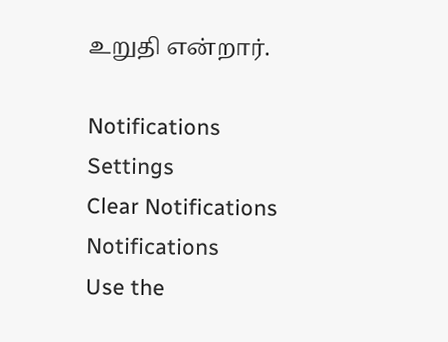உறுதி என்றார்.

Notifications
Settings
Clear Notifications
Notifications
Use the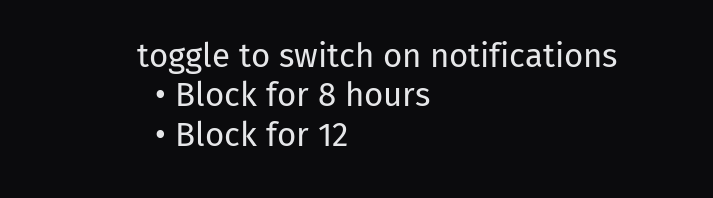toggle to switch on notifications
  • Block for 8 hours
  • Block for 12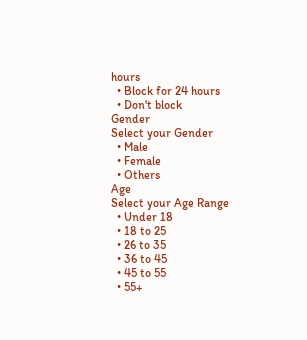hours
  • Block for 24 hours
  • Don't block
Gender
Select your Gender
  • Male
  • Female
  • Others
Age
Select your Age Range
  • Under 18
  • 18 to 25
  • 26 to 35
  • 36 to 45
  • 45 to 55
  • 55+